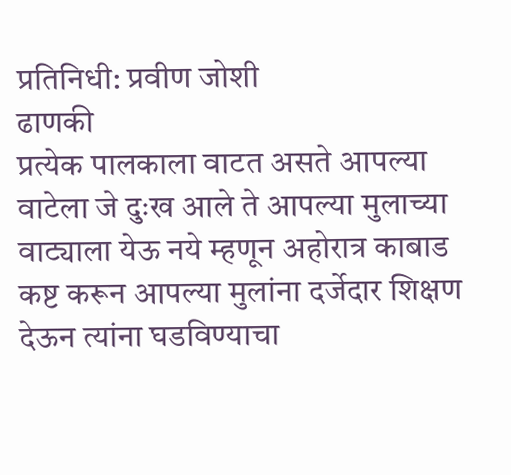प्रतिनिधी: प्रवीण जोशी
ढाणकी
प्रत्येक पालकाला वाटत असते आपल्या वाटेला जे दुःख आले ते आपल्या मुलाच्या वाट्याला येऊ नये म्हणून अहोरात्र काबाड कष्ट करून आपल्या मुलांना दर्जेदार शिक्षण देऊन त्यांना घडविण्याचा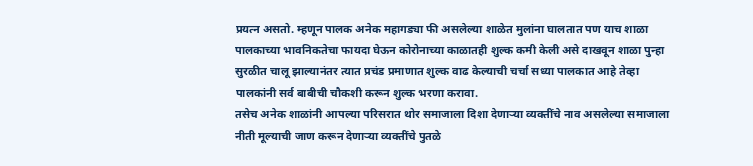प्रयत्न असतो. म्हणून पालक अनेक महागड्या फी असलेल्या शाळेत मुलांना घालतात पण याच शाळा पालकाच्या भावनिकतेचा फायदा घेऊन कोरोनाच्या काळातही शुल्क कमी केली असे दाखवून शाळा पुन्हा सुरळीत चालू झाल्यानंतर त्यात प्रचंड प्रमाणात शुल्क वाढ केल्याची चर्चा सध्या पालकात आहे तेव्हा पालकांनी सर्व बाबीची चौकशी करून शुल्क भरणा करावा.
तसेच अनेक शाळांनी आपल्या परिसरात थोर समाजाला दिशा देणाऱ्या व्यक्तींचे नाव असलेल्या समाजाला नीती मूल्याची जाण करून देणाऱ्या व्यक्तींचे पुतळे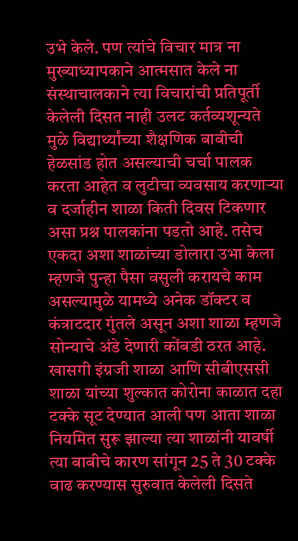उभे केले. पण त्यांचे विचार मात्र ना मुख्याध्यापकाने आत्मसात केले ना संस्थाचालकाने त्या विचारांची प्रतिपूर्ती केलेली दिसत नाही उलट कर्तव्यशून्यते मुळे विद्यार्थ्यांच्या शैक्षणिक बाबीची हेळसांड होत असल्याची चर्चा पालक करता आहेत व लुटीचा व्यवसाय करणाऱ्या व दर्जाहीन शाळा किती दिवस टिकणार असा प्रश्न पालकांना पडतो आहे. तसेच एकदा अशा शाळांच्या डोलारा उभा केला म्हणजे पुन्हा पैसा वसुली करायचे काम असल्यामुळे यामध्ये अनेक डॉक्टर व कंत्राटदार गुंतले असून अशा शाळा म्हणजे सोन्याचे अंडे देणारी कोंबडी ठरत आहे.
खासगी इंग्रजी शाळा आणि सीबीएससी शाळा यांच्या शुल्कात कोरोना काळात दहा टक्के सूट देण्यात आली पण आता शाळा नियमित सुरू झाल्या त्या शाळांनी यावर्षी त्या बाबीचे कारण सांगून 25 ते 30 टक्के वाढ करण्यास सुरुवात केलेली दिसते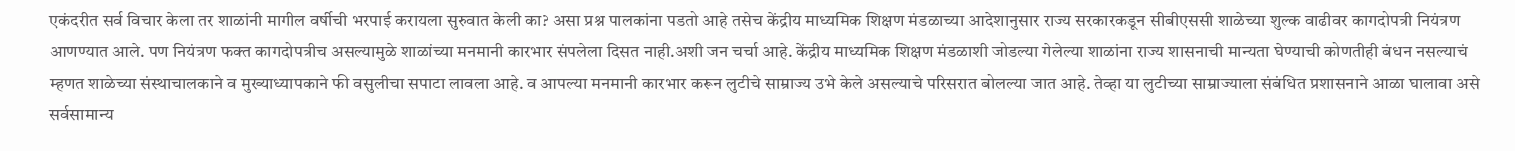एकंदरीत सर्व विचार केला तर शाळांनी मागील वर्षीची भरपाई करायला सुरुवात केली का? असा प्रश्न पालकांना पडतो आहे तसेच केंद्रीय माध्यमिक शिक्षण मंडळाच्या आदेशानुसार राज्य सरकारकडून सीबीएससी शाळेच्या शुल्क वाढीवर कागदोपत्री नियंत्रण आणण्यात आले. पण नियंत्रण फक्त कागदोपत्रीच असल्यामुळे शाळांच्या मनमानी कारभार संपलेला दिसत नाही.अशी जन चर्चा आहे. केंद्रीय माध्यमिक शिक्षण मंडळाशी जोडल्या गेलेल्या शाळांना राज्य शासनाची मान्यता घेण्याची कोणतीही बंधन नसल्याचं म्हणत शाळेच्या संस्थाचालकाने व मुख्याध्यापकाने फी वसुलीचा सपाटा लावला आहे. व आपल्या मनमानी कारभार करून लुटीचे साम्राज्य उभे केले असल्याचे परिसरात बोलल्या जात आहे. तेव्हा या लुटीच्या साम्राज्याला संबंधित प्रशासनाने आळा घालावा असे सर्वसामान्य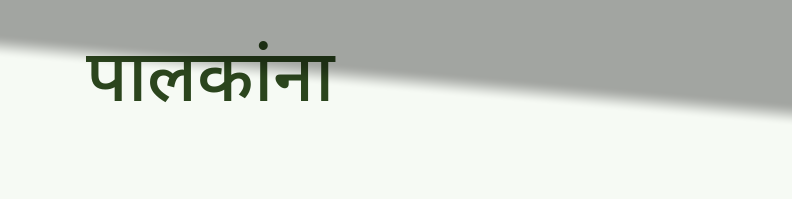पालकांना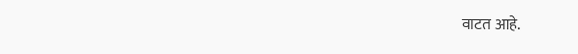वाटत आहे.